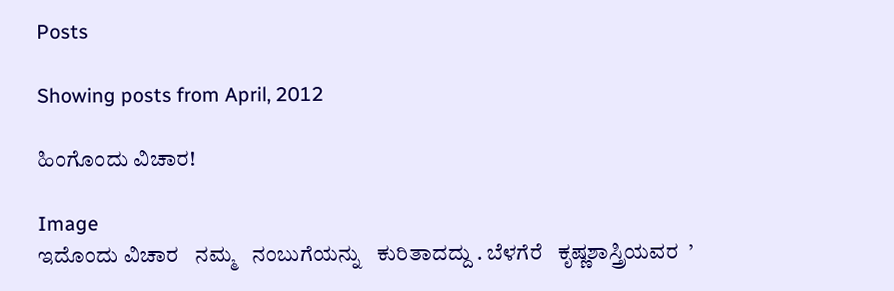Posts

Showing posts from April, 2012

ಹಿಂಗೊಂದು ವಿಚಾರ!

Image
ಇದೊಂದು ವಿಚಾರ   ನಮ್ಮ   ನಂಬುಗೆಯನ್ನು   ಕುರಿತಾದದ್ದು . ಬೆಳಗೆರೆ   ಕೃಷ್ಣಶಾಸ್ತ್ರಿಯವರ  ’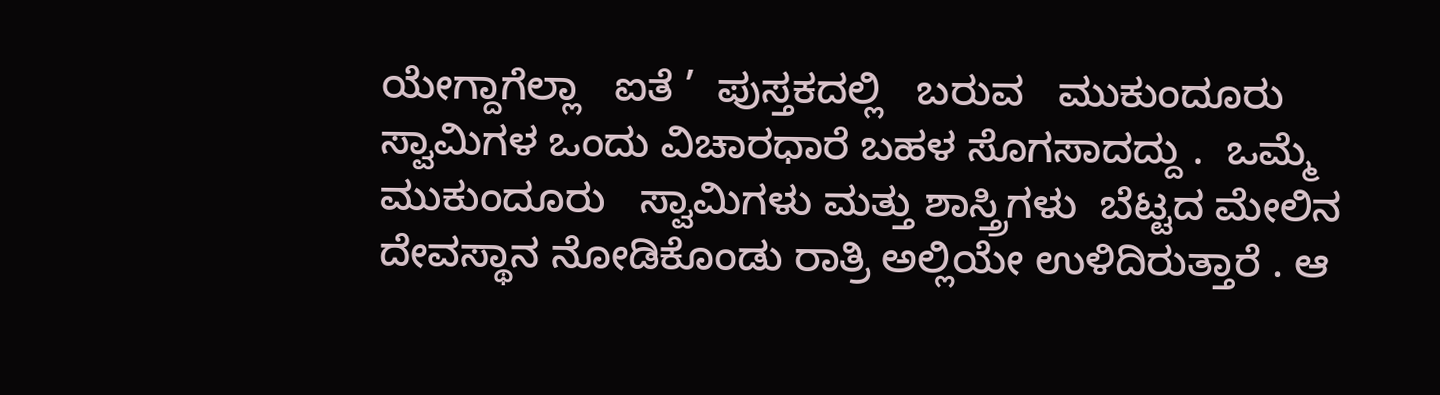ಯೇಗ್ದಾಗೆಲ್ಲಾ   ಐತೆ ’  ಪುಸ್ತಕದಲ್ಲಿ   ಬರುವ   ಮುಕುಂದೂರು   ಸ್ವಾಮಿಗಳ ಒಂದು ವಿಚಾರಧಾರೆ ಬಹಳ ಸೊಗಸಾದದ್ದು .  ಒಮ್ಮೆ  ಮುಕುಂದೂರು   ಸ್ವಾಮಿಗಳು ಮತ್ತು ಶಾಸ್ತ್ರಿಗಳು  ಬೆಟ್ಟದ ಮೇಲಿನ ದೇವಸ್ಥಾನ ನೋಡಿಕೊಂಡು ರಾತ್ರಿ ಅಲ್ಲಿಯೇ ಉಳಿದಿರುತ್ತಾರೆ . ಆ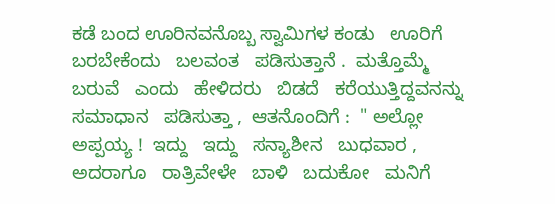ಕಡೆ ಬಂದ ಊರಿನವನೊಬ್ಬ ಸ್ವಾಮಿಗಳ ಕಂಡು   ಊರಿಗೆ   ಬರಬೇಕೆಂದು   ಬಲವಂತ   ಪಡಿಸುತ್ತಾನೆ .  ಮತ್ತೊಮ್ಮೆ   ಬರುವೆ   ಎಂದು   ಹೇಳಿದರು   ಬಿಡದೆ   ಕರೆಯುತ್ತಿದ್ದವನನ್ನು   ಸಮಾಧಾನ   ಪಡಿಸುತ್ತಾ ,  ಆತನೊಂದಿಗೆ :  " ಅಲ್ಲೋ   ಅಪ್ಪಯ್ಯ !  ಇದ್ದು   ಇದ್ದು   ಸನ್ಯಾಶೀನ   ಬುಧವಾರ ,  ಅದರಾಗೂ   ರಾತ್ರಿವೇಳೇ   ಬಾಳಿ   ಬದುಕೋ   ಮನಿಗೆ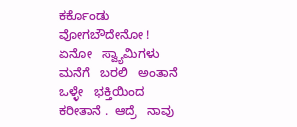ಕರ್ಕೊ‍ಂಡು   ವೋಗಬೌದೇನೋ !  ಏನೋ   ಸ್ವ್ಯಾಮಿಗಳು   ಮನೆಗೆ   ಬರಲಿ   ಅಂತಾನೆ   ಒಳ್ಳೇ   ಭಕ್ತಿಯಿಂದ   ಕರೀತಾನೆ .  ಆದ್ರೆ   ನಾವು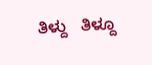ತಿಳ್ದು   ತಿಳ್ದೂ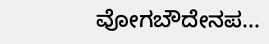ವೋಗಬೌದೇನಪ...